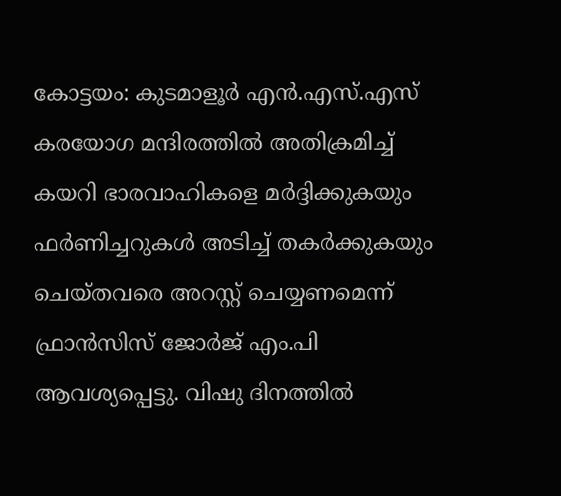കോട്ടയം: കുടമാളൂർ എൻ.എസ്.എസ് കരയോഗ മന്ദിരത്തിൽ അതിക്രമിച്ച് കയറി ഭാരവാഹികളെ മർദ്ദിക്കുകയും ഫർണിച്ചറുകൾ അടിച്ച് തകർക്കുകയും ചെയ്തവരെ അറസ്റ്റ് ചെയ്യണമെന്ന് ഫ്രാൻസിസ് ജോർജ് എം.പി ആവശ്യപ്പെട്ടു. വിഷു ദിനത്തിൽ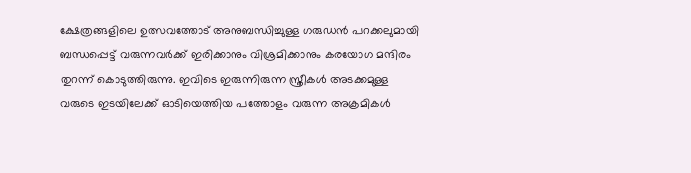ക്ഷേത്രങ്ങളിലെ ഉത്സവത്തോട് അനുബന്ധിച്ചുള്ള ഗരുഡൻ പറക്കലുമായി ബന്ധപ്പെട്ട് വരുന്നവർക്ക് ഇരിക്കാനും വിശ്രമിക്കാനും കരയോഗ മന്ദിരം തുറന്ന് കൊടുത്തിരുന്നു. ഇവിടെ ഇരുന്നിരുന്ന സ്ത്രീകൾ അടക്കമുള്ള വരുടെ ഇടയിലേക്ക് ഓടിയെത്തിയ പത്തോളം വരുന്ന അക്രമികൾ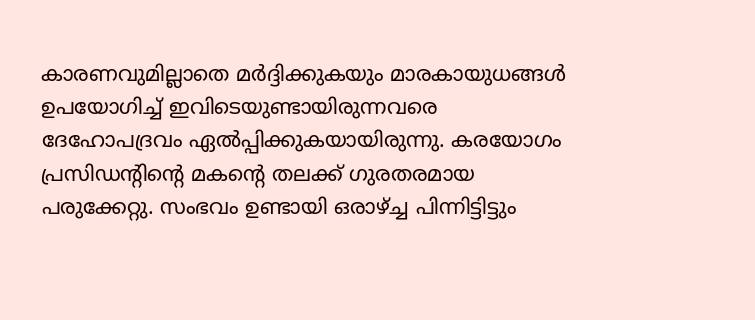കാരണവുമില്ലാതെ മർദ്ദിക്കുകയും മാരകായുധങ്ങൾ ഉപയോഗിച്ച് ഇവിടെയുണ്ടായിരുന്നവരെ ദേഹോപദ്രവം ഏൽപ്പിക്കുകയായിരുന്നു. കരയോഗം പ്രസിഡന്റിന്റെ മകന്റെ തലക്ക് ഗുരതരമായ പരുക്കേറ്റു. സംഭവം ഉണ്ടായി ഒരാഴ്ച്ച പിന്നിട്ടിട്ടും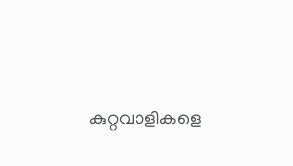കുറ്റവാളികളെ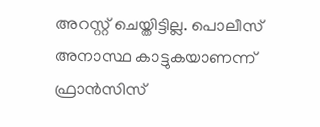അറസ്റ്റ് ചെയ്തിട്ടില്ല. പൊലീസ് അനാസ്ഥ കാട്ടുകയാണന്ന് ഫ്രാൻസിസ്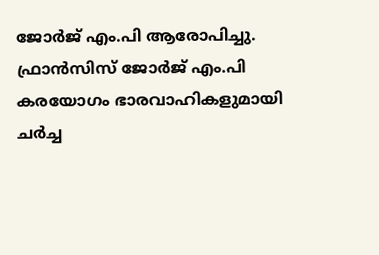ജോർജ് എം.പി ആരോപിച്ചു. ഫ്രാൻസിസ് ജോർജ് എം.പി കരയോഗം ഭാരവാഹികളുമായി ചർച്ച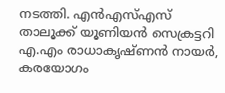നടത്തി. എൻഎസ്എസ് താലൂക്ക് യൂണിയൻ സെക്രട്ടറി എ.എം രാധാകൃഷ്ണൻ നായർ, കരയോഗം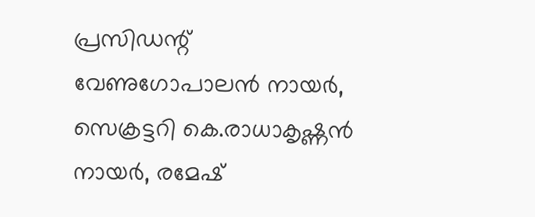പ്രസിഡന്റ് വേണുഗോപാലൻ നായർ, സെക്രട്ടറി കെ.രാധാകൃഷ്ണൻ നായർ, രമേഷ്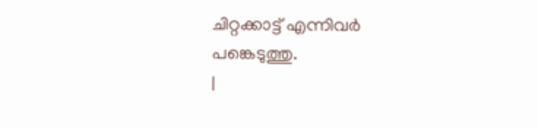ചിറ്റക്കാട്ട് എന്നിവർ പങ്കെടുത്തു.
|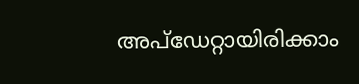അപ്ഡേറ്റായിരിക്കാം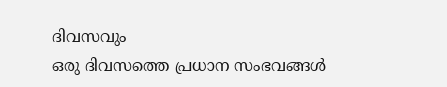ദിവസവും
ഒരു ദിവസത്തെ പ്രധാന സംഭവങ്ങൾ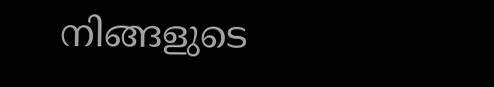നിങ്ങളുടെ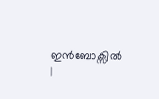ഇൻബോക്സിൽ |